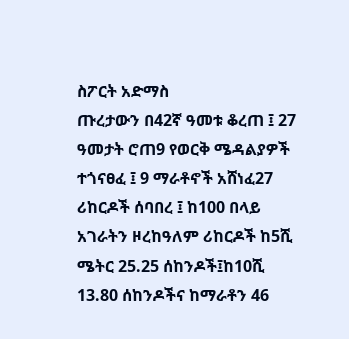ስፖርት አድማስ
ጡረታውን በ42ኛ ዓመቱ ቆረጠ ፤ 27 ዓመታት ሮጠ9 የወርቅ ሜዳልያዎች ተጎናፀፈ ፤ 9 ማራቶኖች አሸነፈ27 ሪከርዶች ሰባበረ ፤ ከ100 በላይ አገራትን ዞረከዓለም ሪከርዶች ከ5ሺ ሜትር 25.25 ሰከንዶች፤ከ10ሺ 13.80 ሰከንዶችና ከማራቶን 46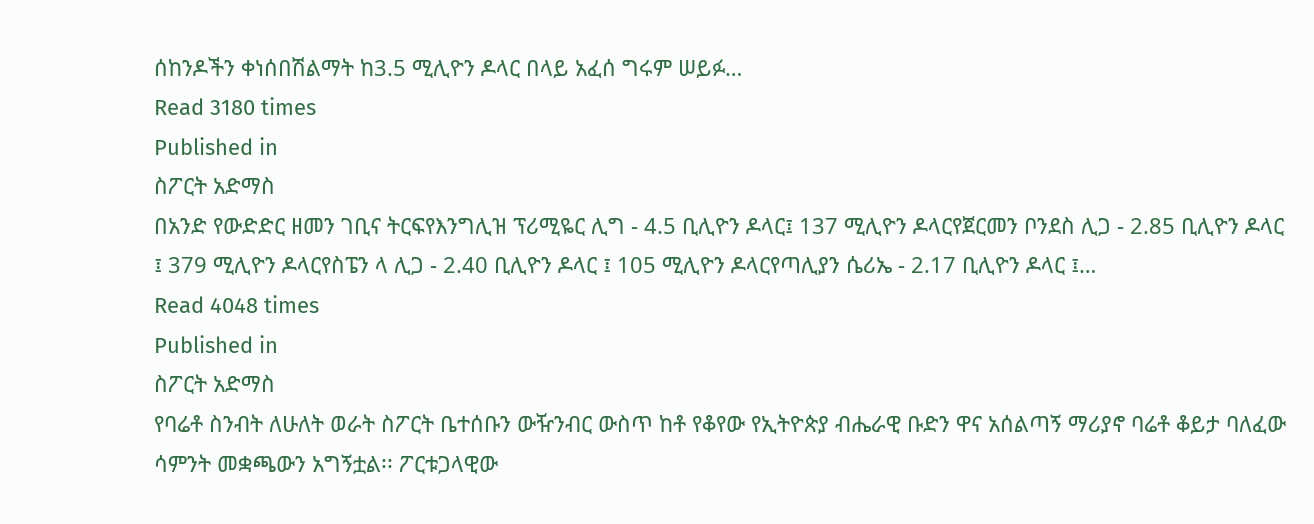ሰከንዶችን ቀነሰበሽልማት ከ3.5 ሚሊዮን ዶላር በላይ አፈሰ ግሩም ሠይፉ…
Read 3180 times
Published in
ስፖርት አድማስ
በአንድ የውድድር ዘመን ገቢና ትርፍየእንግሊዝ ፕሪሚዬር ሊግ - 4.5 ቢሊዮን ዶላር፤ 137 ሚሊዮን ዶላርየጀርመን ቦንደስ ሊጋ - 2.85 ቢሊዮን ዶላር ፤ 379 ሚሊዮን ዶላርየስፔን ላ ሊጋ - 2.40 ቢሊዮን ዶላር ፤ 105 ሚሊዮን ዶላርየጣሊያን ሴሪኤ - 2.17 ቢሊዮን ዶላር ፤…
Read 4048 times
Published in
ስፖርት አድማስ
የባሬቶ ስንብት ለሁለት ወራት ስፖርት ቤተሰቡን ውዥንብር ውስጥ ከቶ የቆየው የኢትዮጵያ ብሔራዊ ቡድን ዋና አሰልጣኝ ማሪያኖ ባሬቶ ቆይታ ባለፈው ሳምንት መቋጫውን አግኝቷል፡፡ ፖርቱጋላዊው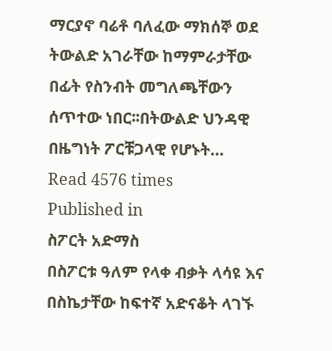ማርያኖ ባሬቶ ባለፈው ማክሰኞ ወደ ትውልድ አገራቸው ከማምራታቸው በፊት የስንብት መግለጫቸውን ሰጥተው ነበር፡፡በትውልድ ህንዳዊ በዜግነት ፖርቹጋላዊ የሆኑት…
Read 4576 times
Published in
ስፖርት አድማስ
በስፖርቱ ዓለም የላቀ ብቃት ላሳዩ እና በስኬታቸው ከፍተኛ አድናቆት ላገኙ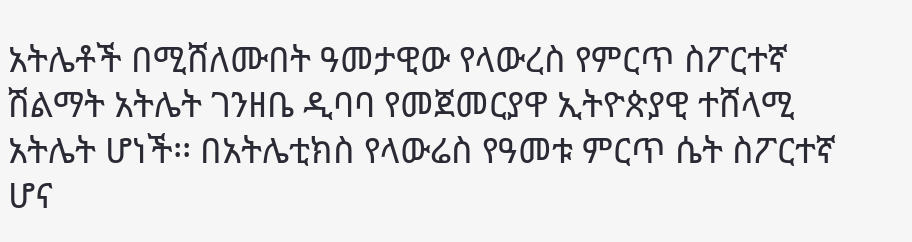አትሌቶች በሚሸለሙበት ዓመታዊው የላውረስ የምርጥ ስፖርተኛ ሽልማት አትሌት ገንዘቤ ዲባባ የመጀመርያዋ ኢትዮጵያዊ ተሸላሚ አትሌት ሆነች፡፡ በአትሌቲክስ የላውሬስ የዓመቱ ምርጥ ሴት ስፖርተኛ ሆና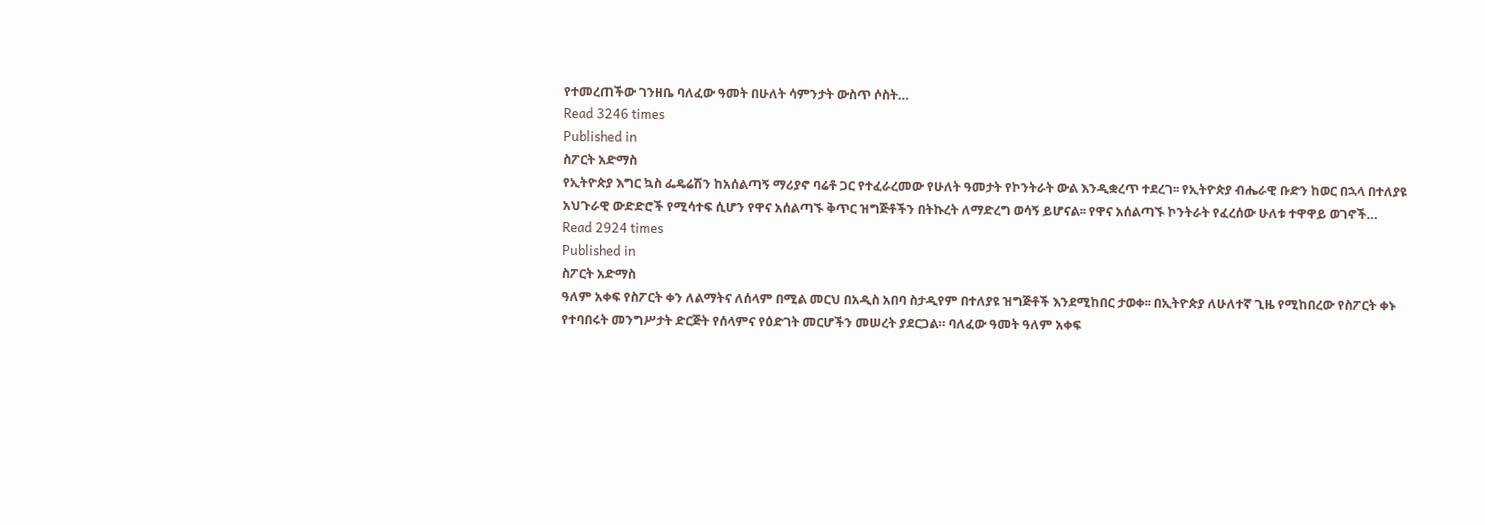የተመረጠችው ገንዘቤ ባለፈው ዓመት በሁለት ሳምንታት ውስጥ ሶስት…
Read 3246 times
Published in
ስፖርት አድማስ
የኢትዮጵያ እግር ኳስ ፌዴሬሽን ከአሰልጣኝ ማሪያኖ ባሬቶ ጋር የተፈራረመው የሁለት ዓመታት የኮንትራት ውል እንዲቋረጥ ተደረገ፡፡ የኢትዮጵያ ብሔራዊ ቡድን ከወር በኋላ በተለያዩ አህጉራዊ ውድድሮች የሚሳተፍ ሲሆን የዋና አሰልጣኙ ቅጥር ዝግጅቶችን በትኩረት ለማድረግ ወሳኝ ይሆናል፡፡ የዋና አሰልጣኙ ኮንትራት የፈረሰው ሁለቱ ተዋዋይ ወገኖች…
Read 2924 times
Published in
ስፖርት አድማስ
ዓለም አቀፍ የስፖርት ቀን ለልማትና ለሰላም በሚል መርህ በአዲስ አበባ ስታዲየም በተለያዩ ዝግጅቶች እንደሚከበር ታወቀ፡፡ በኢትዮጵያ ለሁለተኛ ጊዜ የሚከበረው የስፖርት ቀኑ የተባበሩት መንግሥታት ድርጅት የሰላምና የዕድገት መርሆችን መሠረት ያደርጋል። ባለፈው ዓመት ዓለም አቀፍ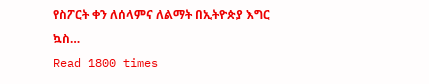የስፖርት ቀን ለሰላምና ለልማት በኢትዮጵያ እግር ኳስ…
Read 1800 times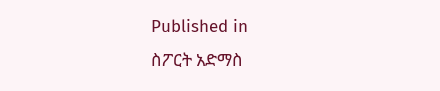Published in
ስፖርት አድማስ